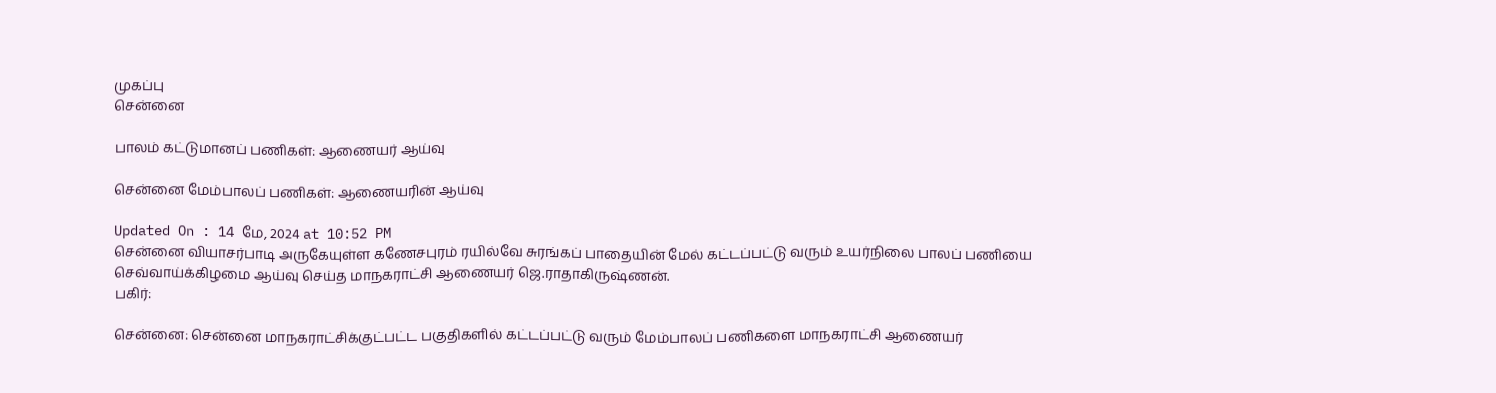முகப்பு
சென்னை

பாலம் கட்டுமானப் பணிகள்: ஆணையர் ஆய்வு

சென்னை மேம்பாலப் பணிகள்: ஆணையரின் ஆய்வு

Updated On : 14 மே, 2024 at 10:52 PM
சென்னை வியாசர்பாடி அருகேயுள்ள கணேசபுரம் ரயில்வே சுரங்கப் பாதையின் மேல் கட்டப்பட்டு வரும் உயர்நிலை பாலப் பணியை செவ்வாய்க்கிழமை ஆய்வு செய்த மாநகராட்சி ஆணையர் ஜெ.ராதாகிருஷ்ணன்.
பகிர்:

சென்னை: சென்னை மாநகராட்சிக்குட்பட்ட பகுதிகளில் கட்டப்பட்டு வரும் மேம்பாலப் பணிகளை மாநகராட்சி ஆணையர்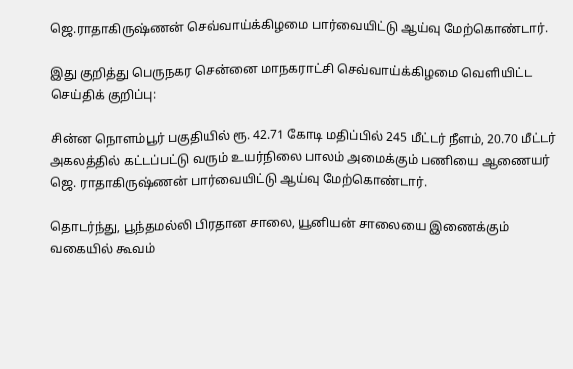ஜெ.ராதாகிருஷ்ணன் செவ்வாய்க்கிழமை பார்வையிட்டு ஆய்வு மேற்கொண்டார்.

இது குறித்து பெருநகர சென்னை மாநகராட்சி செவ்வாய்க்கிழமை வெளியிட்ட செய்திக் குறிப்பு:

சின்ன நொளம்பூர் பகுதியில் ரூ. 42.71 கோடி மதிப்பில் 245 மீட்டர் நீளம், 20.70 மீட்டர் அகலத்தில் கட்டப்பட்டு வரும் உயர்நிலை பாலம் அமைக்கும் பணியை ஆணையர் ஜெ. ராதாகிருஷ்ணன் பார்வையிட்டு ஆய்வு மேற்கொண்டார்.

தொடர்ந்து, பூந்தமல்லி பிரதான சாலை, யூனியன் சாலையை இணைக்கும் வகையில் கூவம்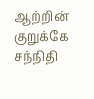ஆற்றின் குறுக்கே சந்நிதி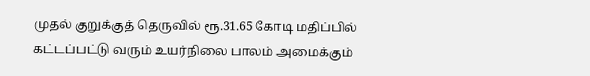முதல் குறுக்குத் தெருவில் ரூ.31.65 கோடி மதிப்பில் கட்டப்பட்டு வரும் உயர்நிலை பாலம் அமைக்கும்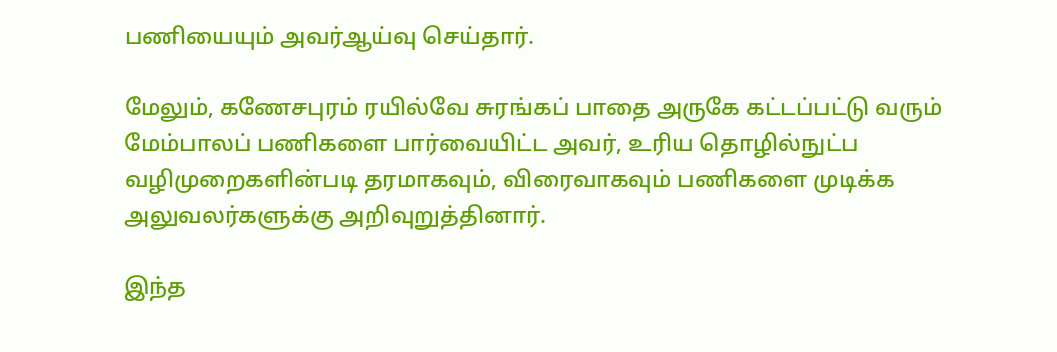பணியையும் அவர்ஆய்வு செய்தார்.

மேலும், கணேசபுரம் ரயில்வே சுரங்கப் பாதை அருகே கட்டப்பட்டு வரும் மேம்பாலப் பணிகளை பார்வையிட்ட அவர், உரிய தொழில்நுட்ப வழிமுறைகளின்படி தரமாகவும், விரைவாகவும் பணிகளை முடிக்க அலுவலர்களுக்கு அறிவுறுத்தினார்.

இந்த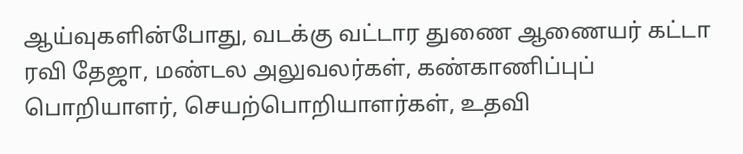ஆய்வுகளின்போது, வடக்கு வட்டார துணை ஆணையர் கட்டா ரவி தேஜா, மண்டல அலுவலர்கள், கண்காணிப்புப் பொறியாளர், செயற்பொறியாளர்கள், உதவி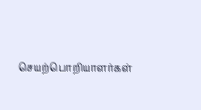செயற்பொறியாளர்கள்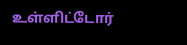உள்ளிட்டோர்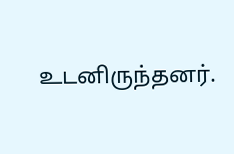உடனிருந்தனர்.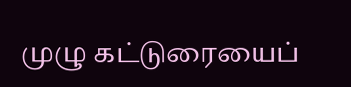முழு கட்டுரையைப்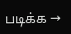படிக்க →